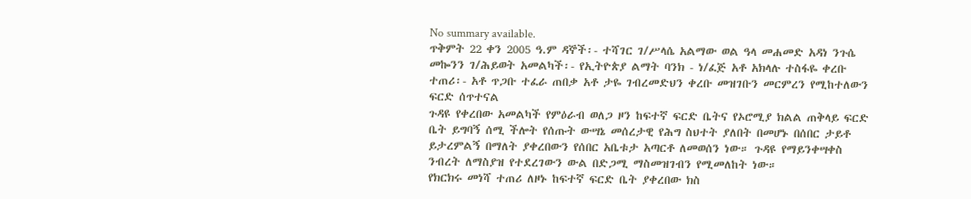No summary available.
ጥቅምት 22 ቀን 2005 ዓ.ም ዳኞች፡- ተሻገር ገ/ሥላሴ አልማው ወል ዓላ መሐመድ አዳነ ንጉሴ መኰንን ገ/ሕይወት አመልካች፡- የኢትዮጵያ ልማት ባንክ - ነ/ፈጅ አቶ አክላሉ ተስፋዬ ቀረቡ ተጠሪ፡- አቶ ጥጋቡ ተፈራ ጠበቃ አቶ ታዬ ገብረመድህን ቀረቡ መዝገቡን መርምረን የሚከተለውን ፍርድ ሰጥተናል
ጉዳዩ የቀረበው አመልካች የምዕራብ ወለጋ ዞን ከፍተኛ ፍርድ ቤትና የኦሮሚያ ክልል ጠቅላይ ፍርድ ቤት ይግባኝ ሰሚ ችሎት የሰጡት ውሣኔ መሰረታዊ የሕግ ስህተት ያለበት በመሆኑ በሰበር ታይቶ ይታረምልኝ በማለት ያቀረበውን የሰበር አቤቱታ አጣርቶ ለመወሰን ነው። ጉዳዩ የማይንቀሣቀስ ንብረት ለማስያዝ የተደረገውን ውል በድጋሚ ማስመዝገብን የሚመለከት ነው።
የክርክሩ መነሻ ተጠሪ ለዞኑ ከፍተኛ ፍርድ ቤት ያቀረበው ክስ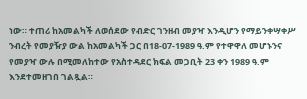ነው። ተጠሪ ከአመልካች ለወሰደው የብድር ገንዘብ መያዣ እንዲሆን የማይንቀሣቀሥ ንብረት የመያዥያ ውል ከአመልካች ጋር በ18-07-1989 ዓ.ም የተዋዋለ መሆኑንና የመያዣ ውሉ በሚመለከተው የአስተዳደር ክፍል መጋቢት 23 ቀን 1989 ዓ.ም እንደተመዘገበ ገልጿል።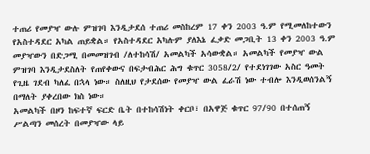ተጠሪ የመያዣ ውሉ ምዝገባ እንዲታደሰ ተጠሪ መስከረም 17 ቀን 2003 ዓ.ም የሚመለከተውን የአስተዳደር አካል ጠይቋል። የአስተዳደር አካሉም ያለእኔ ፈቃድ መጋቢት 13 ቀን 2003 ዓ.ም መያዣውን በድጋሚ በመመዝገብ /ለተከሳሽ/ አመልካች አሳውቋል። አመልካች የመያዣ ውል ምዝገባ እንዲታደስለት የጠየቀውና በፍታብሕር ሕግ ቁጥር 3058/2/ የተደነገገው አስር ዓመት የጊዜ ገደብ ካለፈ በኋላ ነው። ስለዚህ የታደሰው የመያዣ ውል ፈራሽ ነው ተብሎ እንዲወሰንልኝ በማለት ያቀረበው ክስ ነው።
አመልካች በዞን ከፍተኛ ፍርድ ቤት በተከሳሽነት ቀርቦ፣ በአዋጅ ቁጥር 97/90 በተሰጠኝ ሥልጣን መሰረት በመያዣው ላይ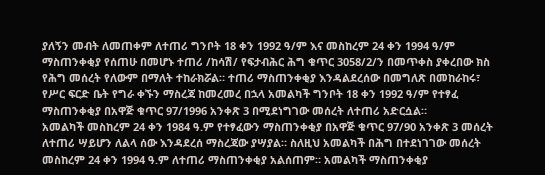ያለኝን መብት ለመጠቀም ለተጠሪ ግንቦት 18 ቀን 1992 ዓ/ም እና መስከረም 24 ቀን 1994 ዓ/ም ማስጠንቀቂያ የሰጠሁ በመሆኑ ተጠሪ /ከሳሽ/ የፍታብሕር ሕግ ቁጥር 3058/2/ን በመጥቀስ ያቀረበው ክስ የሕግ መሰረት የለውም በማለት ተከራክሯል። ተጠሪ ማስጠንቀቂያ እንዳልደረሰው በመግለጽ በመከራከሩ፣ የሥር ፍርድ ቤት የግራ ቀኙን ማስረጃ ከመረመረ በኋላ አመልካች ግንቦት 18 ቀን 1992 ዓ/ም የተፃፈ ማስጠንቀቂያ በአዋጅ ቁጥር 97/1996 አንቀጽ 3 በሚደነግገው መሰረት ለተጠሪ አድርሷል።
አመልካች መስከረም 24 ቀን 1984 ዓ.ም የተፃፈውን ማስጠንቀቂያ በአዋጅ ቁጥር 97/90 አንቀጽ 3 መሰረት ለተጠሪ ሣይሆን ለልላ ሰው እንዳደረሰ ማስረጃው ያሣያል። ስለዚህ አመልካች በሕግ በተደነገገው መሰረት መስከረም 24 ቀን 1994 ዓ.ም ለተጠሪ ማስጠንቀቂያ አልሰጠም። አመልካች ማስጠንቀቂያ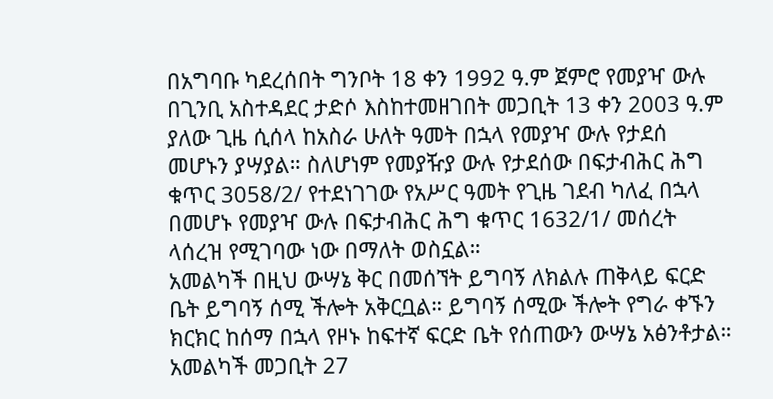በአግባቡ ካደረሰበት ግንቦት 18 ቀን 1992 ዓ.ም ጀምሮ የመያዣ ውሉ በጊንቢ አስተዳደር ታድሶ እስከተመዘገበት መጋቢት 13 ቀን 2003 ዓ.ም ያለው ጊዜ ሲሰላ ከአስራ ሁለት ዓመት በኋላ የመያዣ ውሉ የታደሰ መሆኑን ያሣያል። ስለሆነም የመያዥያ ውሉ የታደሰው በፍታብሕር ሕግ ቁጥር 3058/2/ የተደነገገው የአሥር ዓመት የጊዜ ገደብ ካለፈ በኋላ በመሆኑ የመያዣ ውሉ በፍታብሕር ሕግ ቁጥር 1632/1/ መሰረት ላሰረዝ የሚገባው ነው በማለት ወስኗል።
አመልካች በዚህ ውሣኔ ቅር በመሰኘት ይግባኝ ለክልሉ ጠቅላይ ፍርድ ቤት ይግባኝ ሰሚ ችሎት አቅርቧል። ይግባኝ ሰሚው ችሎት የግራ ቀኙን ክርክር ከሰማ በኋላ የዞኑ ከፍተኛ ፍርድ ቤት የሰጠውን ውሣኔ አፅንቶታል። አመልካች መጋቢት 27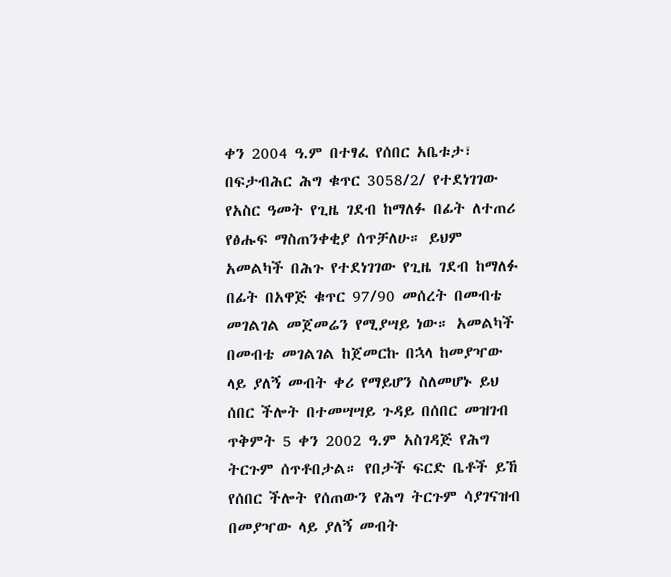ቀን 2004 ዓ.ም በተፃፈ የሰበር አቤቱታ፣ በፍታብሕር ሕግ ቁጥር 3058/2/ የተደነገገው የአስር ዓመት የጊዜ ገደብ ከማለፉ በፊት ለተጠሪ የፅሑፍ ማስጠንቀቂያ ሰጥቻለሁ። ይህም አመልካች በሕጉ የተደነገገው የጊዜ ገደብ ከማለፉ በፊት በአዋጅ ቁጥር 97/90 መሰረት በመብቴ መገልገል መጀመሬን የሚያሣይ ነው። አመልካች በመብቴ መገልገል ከጀመርኩ በኋላ ከመያዣው ላይ ያለኝ መብት ቀሪ የማይሆን ስለመሆኑ ይህ ሰበር ችሎት በተመሣሣይ ጉዳይ በሰበር መዝገብ ጥቅምት 5 ቀን 2002 ዓ.ም አስገዳጅ የሕግ ትርጉም ሰጥቶበታል። የበታች ፍርድ ቤቶች ይኸ የሰበር ችሎት የሰጠውን የሕግ ትርጉም ሳያገናዝብ በመያዣው ላይ ያለኝ መብት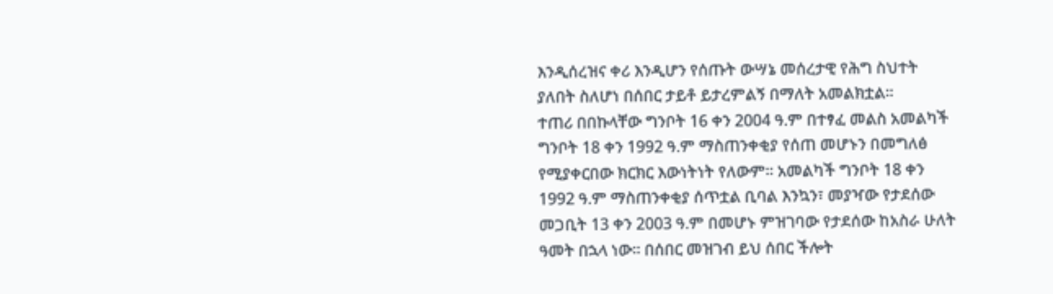እንዲሰረዝና ቀሪ እንዲሆን የሰጡት ውሣኔ መሰረታዊ የሕግ ስህተት ያለበት ስለሆነ በሰበር ታይቶ ይታረምልኝ በማለት አመልክቷል።
ተጠሪ በበኩላቸው ግንቦት 16 ቀን 2004 ዓ.ም በተፃፈ መልስ አመልካች ግንቦት 18 ቀን 1992 ዓ.ም ማስጠንቀቂያ የሰጠ መሆኑን በመግለፅ የሚያቀርበው ክርክር እውነትነት የለውም። አመልካች ግንቦት 18 ቀን 1992 ዓ.ም ማስጠንቀቂያ ሰጥቷል ቢባል እንኳን፣ መያዣው የታደሰው መጋቢት 13 ቀን 2003 ዓ.ም በመሆኑ ምዝገባው የታደሰው ከአስራ ሁለት ዓመት በኋላ ነው። በሰበር መዝገብ ይህ ሰበር ችሎት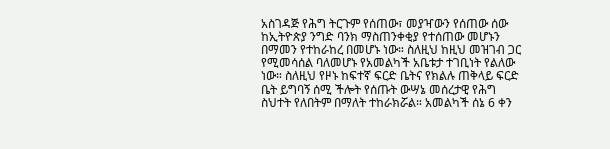አስገዳጅ የሕግ ትርጉም የሰጠው፣ መያዣውን የሰጠው ሰው ከኢትዮጵያ ንግድ ባንክ ማስጠንቀቂያ የተሰጠው መሆኑን በማመን የተከራከረ በመሆኑ ነው። ስለዚህ ከዚህ መዝገብ ጋር የሚመሳሰል ባለመሆኑ የአመልካች አቤቱታ ተገቢነት የልለው ነው። ስለዚህ የዞኑ ከፍተኛ ፍርድ ቤትና የክልሉ ጠቅላይ ፍርድ ቤት ይግባኝ ሰሚ ችሎት የሰጡት ውሣኔ መሰረታዊ የሕግ ስህተት የለበትም በማለት ተከራክሯል። አመልካች ሰኔ 6 ቀን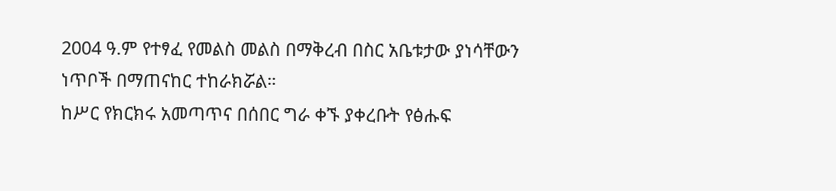2004 ዓ.ም የተፃፈ የመልስ መልስ በማቅረብ በስር አቤቱታው ያነሳቸውን ነጥቦች በማጠናከር ተከራክሯል።
ከሥር የክርክሩ አመጣጥና በሰበር ግራ ቀኙ ያቀረቡት የፅሑፍ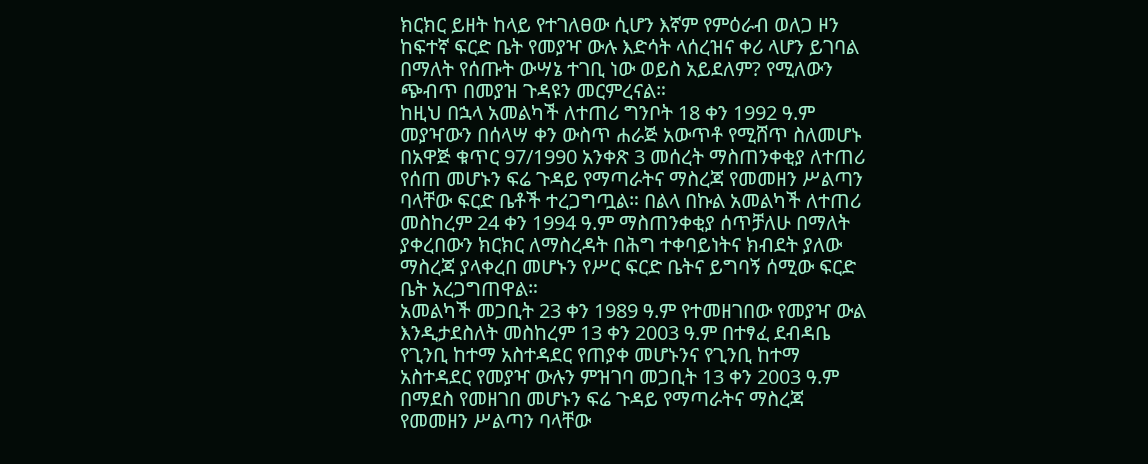ክርክር ይዘት ከላይ የተገለፀው ሲሆን እኛም የምዕራብ ወለጋ ዞን ከፍተኛ ፍርድ ቤት የመያዣ ውሉ እድሳት ላሰረዝና ቀሪ ላሆን ይገባል በማለት የሰጡት ውሣኔ ተገቢ ነው ወይስ አይደለም? የሚለውን ጭብጥ በመያዝ ጉዳዩን መርምረናል።
ከዚህ በኋላ አመልካች ለተጠሪ ግንቦት 18 ቀን 1992 ዓ.ም መያዣውን በሰላሣ ቀን ውስጥ ሐራጅ አውጥቶ የሚሸጥ ስለመሆኑ በአዋጅ ቁጥር 97/1990 አንቀጽ 3 መሰረት ማስጠንቀቂያ ለተጠሪ የሰጠ መሆኑን ፍሬ ጉዳይ የማጣራትና ማስረጃ የመመዘን ሥልጣን ባላቸው ፍርድ ቤቶች ተረጋግጧል። በልላ በኩል አመልካች ለተጠሪ መስከረም 24 ቀን 1994 ዓ.ም ማስጠንቀቂያ ሰጥቻለሁ በማለት ያቀረበውን ክርክር ለማስረዳት በሕግ ተቀባይነትና ክብደት ያለው ማስረጃ ያላቀረበ መሆኑን የሥር ፍርድ ቤትና ይግባኝ ሰሚው ፍርድ ቤት አረጋግጠዋል።
አመልካች መጋቢት 23 ቀን 1989 ዓ.ም የተመዘገበው የመያዣ ውል እንዲታደስለት መስከረም 13 ቀን 2003 ዓ.ም በተፃፈ ደብዳቤ የጊንቢ ከተማ አስተዳደር የጠያቀ መሆኑንና የጊንቢ ከተማ አስተዳደር የመያዣ ውሉን ምዝገባ መጋቢት 13 ቀን 2003 ዓ.ም በማደስ የመዘገበ መሆኑን ፍሬ ጉዳይ የማጣራትና ማስረጃ የመመዘን ሥልጣን ባላቸው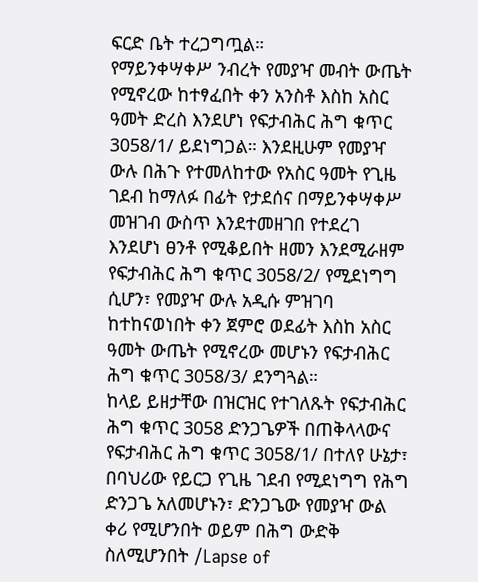ፍርድ ቤት ተረጋግጧል።
የማይንቀሣቀሥ ንብረት የመያዣ መብት ውጤት የሚኖረው ከተፃፈበት ቀን አንስቶ እስከ አስር ዓመት ድረስ እንደሆነ የፍታብሕር ሕግ ቁጥር 3058/1/ ይደነግጋል። እንደዚሁም የመያዣ ውሉ በሕጉ የተመለከተው የአስር ዓመት የጊዜ ገደብ ከማለፉ በፊት የታደሰና በማይንቀሣቀሥ መዝገብ ውስጥ እንደተመዘገበ የተደረገ እንደሆነ ፀንቶ የሚቆይበት ዘመን እንደሚራዘም የፍታብሕር ሕግ ቁጥር 3058/2/ የሚደነግግ ሲሆን፣ የመያዣ ውሉ አዲሱ ምዝገባ ከተከናወነበት ቀን ጀምሮ ወደፊት እስከ አስር ዓመት ውጤት የሚኖረው መሆኑን የፍታብሕር ሕግ ቁጥር 3058/3/ ደንግጓል።
ከላይ ይዘታቸው በዝርዝር የተገለጹት የፍታብሕር ሕግ ቁጥር 3058 ድንጋጌዎች በጠቅላላውና የፍታብሕር ሕግ ቁጥር 3058/1/ በተለየ ሁኔታ፣ በባህሪው የይርጋ የጊዜ ገደብ የሚደነግግ የሕግ ድንጋጌ አለመሆኑን፣ ድንጋጌው የመያዣ ውል ቀሪ የሚሆንበት ወይም በሕግ ውድቅ ስለሚሆንበት /Lapse of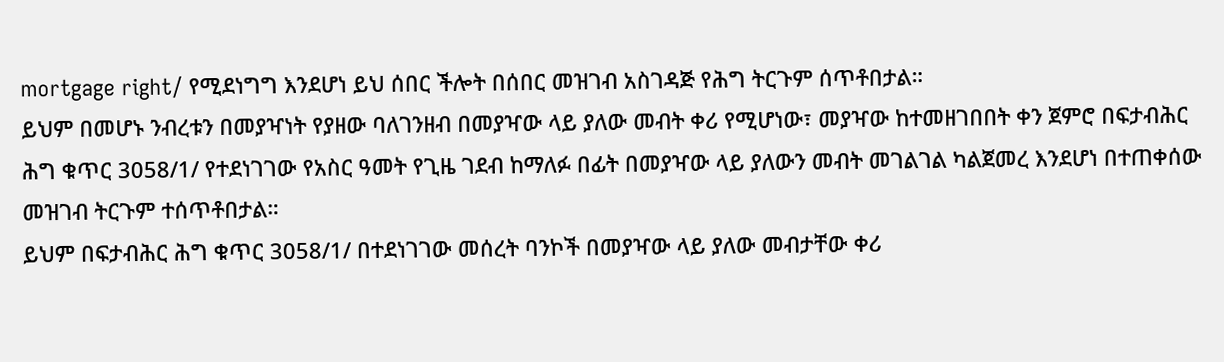mortgage right/ የሚደነግግ እንደሆነ ይህ ሰበር ችሎት በሰበር መዝገብ አስገዳጅ የሕግ ትርጉም ሰጥቶበታል።
ይህም በመሆኑ ንብረቱን በመያዣነት የያዘው ባለገንዘብ በመያዣው ላይ ያለው መብት ቀሪ የሚሆነው፣ መያዣው ከተመዘገበበት ቀን ጀምሮ በፍታብሕር ሕግ ቁጥር 3058/1/ የተደነገገው የአስር ዓመት የጊዜ ገደብ ከማለፉ በፊት በመያዣው ላይ ያለውን መብት መገልገል ካልጀመረ እንደሆነ በተጠቀሰው መዝገብ ትርጉም ተሰጥቶበታል።
ይህም በፍታብሕር ሕግ ቁጥር 3058/1/ በተደነገገው መሰረት ባንኮች በመያዣው ላይ ያለው መብታቸው ቀሪ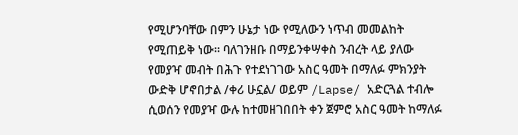የሚሆንባቸው በምን ሁኔታ ነው የሚለውን ነጥብ መመልከት የሚጠይቅ ነው። ባለገንዘቡ በማይንቀሣቀስ ንብረት ላይ ያለው የመያዣ መብት በሕጉ የተደነገገው አስር ዓመት በማለፉ ምክንያት ውድቅ ሆኖበታል /ቀሪ ሁኗል/ ወይም /Lapse/ አድርጓል ተብሎ ሲወሰን የመያዣ ውሉ ከተመዘገበበት ቀን ጀምሮ አስር ዓመት ከማለፉ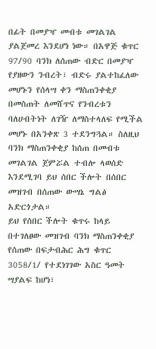በፊት በመያዣ መብቱ መገልገል ያልጀመረ እንደሆነ ነው። በአዋጅ ቁጥር 97/90 ባንክ ለሰጠው ብድር በመያዣ የያዘውን ንብረት፣ ብድሩ ያልተከፈለው መሆኑን የሰላሣ ቀን ማስጠንቀቂያ በመስጠት ለመሸጥና የንብረቱን ባለሀብትነት ለገዥ ለማስተላለፍ የሚችል መሆኑ በአንቀጽ 3 ተደንግጓል። ስለዚህ ባንክ ማስጠንቀቂያ ከሰጠ በመብቱ መገልገል ጀምሯል ተብሎ ላወሰድ እንደሚገባ ይህ ሰበር ችሎት በሰበር መዝገብ በሰጠው ውሣኔ ግልፅ አድርጎታል።
ይህ የሰበር ችሎት ቁጥሩ ከላይ በተገለፀው መዝገብ ባንክ ማስጠንቀቂያ የሰጠው በፍታብሕር ሕግ ቁጥር 3058/1/ የተደነገገው አስር ዓመት ሣያልፍ ከሆነ፣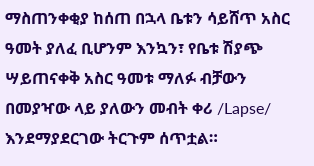ማስጠንቀቂያ ከሰጠ በኋላ ቤቱን ሳይሸጥ አስር ዓመት ያለፈ ቢሆንም እንኳን፣ የቤቱ ሽያጭ ሣይጠናቀቅ አስር ዓመቱ ማለፉ ብቻውን በመያዣው ላይ ያለውን መብት ቀሪ /Lapse/ እንደማያደርገው ትርጉም ሰጥቷል።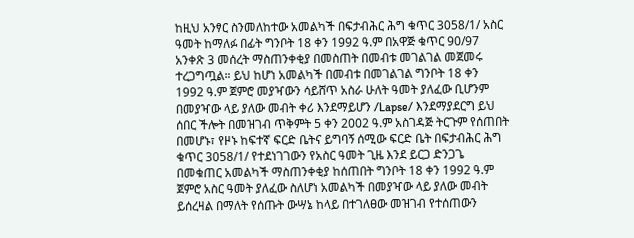ከዚህ አንፃር ስንመለከተው አመልካች በፍታብሕር ሕግ ቁጥር 3058/1/ አስር ዓመት ከማለፉ በፊት ግንቦት 18 ቀን 1992 ዓ.ም በአዋጅ ቁጥር 90/97 አንቀጽ 3 መሰረት ማስጠንቀቂያ በመስጠት በመብቱ መገልገል መጀመሩ ተረጋግጧል። ይህ ከሆነ አመልካች በመብቱ በመገልገል ግንቦት 18 ቀን 1992 ዓ.ም ጀምሮ መያዣውን ሳይሸጥ አስራ ሁለት ዓመት ያለፈው ቢሆንም በመያዣው ላይ ያለው መብት ቀሪ እንደማይሆን /Lapse/ እንደማያደርግ ይህ ሰበር ችሎት በመዝገብ ጥቅምት 5 ቀን 2002 ዓ.ም አስገዳጅ ትርጉም የሰጠበት በመሆኑ፣ የዞኑ ከፍተኛ ፍርድ ቤትና ይግባኝ ሰሚው ፍርድ ቤት በፍታብሕር ሕግ ቁጥር 3058/1/ የተደነገገውን የአስር ዓመት ጊዜ እንደ ይርጋ ድንጋጌ በመቁጠር አመልካች ማስጠንቀቂያ ከሰጠበት ግንቦት 18 ቀን 1992 ዓ.ም ጀምሮ አስር ዓመት ያለፈው ስለሆነ አመልካች በመያዣው ላይ ያለው መብት ይሰረዛል በማለት የሰጡት ውሣኔ ከላይ በተገለፀው መዝገብ የተሰጠውን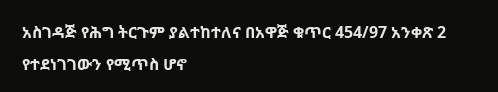አስገዳጅ የሕግ ትርጉም ያልተከተለና በአዋጅ ቁጥር 454/97 አንቀጽ 2 የተደነገገውን የሚጥስ ሆኖ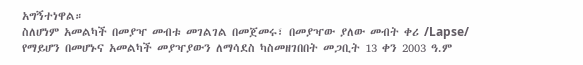አግኝተነዋል።
ስለሆነም አመልካች በመያዣ መብቱ መገልገል በመጀመሩ፣ በመያዣው ያለው መብት ቀሪ /Lapse/ የማይሆን በመሆኑና አመልካች መያዣያውን ለማሳደስ ካስመዘገበበት መጋቢት 13 ቀን 2003 ዓ.ም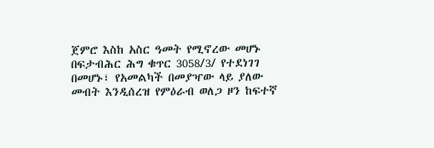ጀምሮ እስከ አስር ዓመት የሚኖረው መሆኑ በፍታብሕር ሕግ ቁጥር 3058/3/ የተደነገገ በመሆኑ፣ የአመልካች በመያዣው ላይ ያለው መብት እንዲሰረዝ የምዕራብ ወለጋ ዞን ከፍተኛ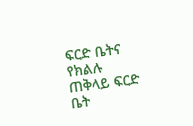ፍርድ ቤትና የክልሉ ጠቅላይ ፍርድ ቤት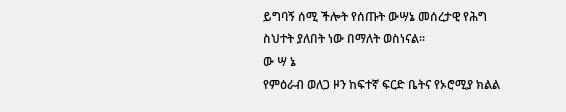ይግባኝ ሰሚ ችሎት የሰጡት ውሣኔ መሰረታዊ የሕግ ስህተት ያለበት ነው በማለት ወስነናል።
ው ሣ ኔ
የምዕራብ ወለጋ ዞን ከፍተኛ ፍርድ ቤትና የኦሮሚያ ክልል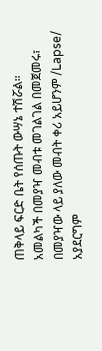ጠቅላይ ፍርድ ቤት የሰጡት ውሣኔ ተሽሯል።
አመልካች በመያዣ መብቱ መገልገል በመጀመሩ፣ በመያዣው ላይ ያለው መብት ቀሪ አይሆንም /Lapse/ አያደርግም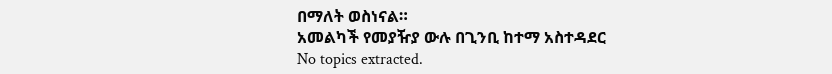በማለት ወስነናል።
አመልካች የመያዥያ ውሉ በጊንቢ ከተማ አስተዳደር
No topics extracted.